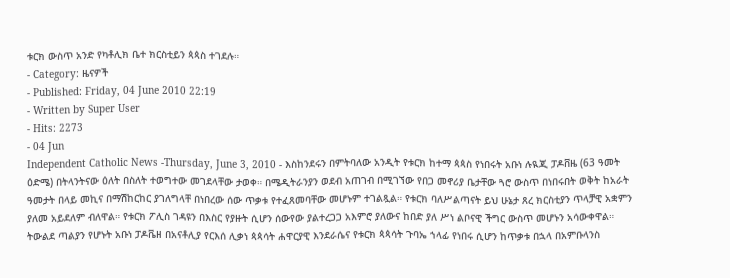ቱርክ ውስጥ አንድ የካቶሊክ ቤተ ክርስቲይን ጳጳስ ተገደሉ።
- Category: ዜናዎች
- Published: Friday, 04 June 2010 22:19
- Written by Super User
- Hits: 2273
- 04 Jun
Independent Catholic News -Thursday, June 3, 2010 - እስከንደሩን በምትባለው አንዲት የቱርክ ከተማ ጳጳስ የነበሩት አቡነ ሉዪጂ ፓዶቨዜ (63 ዓመት ዕድሜ) በትላንትናው ዕለት በስለት ተወግተው መገደላቸው ታወቀ። በሜዲትራንያን ወደብ አጠገብ በሚገኘው የበጋ መኖሪያ ቤታቸው ጓሮ ውስጥ በነበሩበት ወቅት ከአራት ዓመታት በላይ መኪና በማሽከርከር ያገለግላቸ በነበረው ሰው ጥቃቱ የተፈጸመባቸው መሆኑም ተገልጿል። የቱርክ ባለሥልጣናት ይህ ሁኔታ ጸረ ክርስቲያን ጥላቻዊ አቋምን ያለመ አይደለም ብለዋል። የቱርክ ፖሊስ ገዳዩን በእስር የያዙት ሲሆን ሰውየው ያልተረጋጋ አእምሮ ያለውና ከበድ ያለ ሥነ ልቦናዊ ችግር ውስጥ መሆኑን አሳውቀዋል።
ትውልደ ጣልያን የሆኑት አቡነ ፓዶቬዘ በአናቶሊያ የርእሰ ሊቃነ ጳጳሳት ሐዋርያዊ እንደራሴና የቱርክ ጳጳሳት ጉባኤ ኀላፊ የነበሩ ሲሆን ከጥቃቱ በኋላ በአምቡላንስ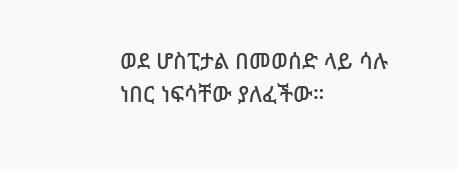ወደ ሆስፒታል በመወሰድ ላይ ሳሉ ነበር ነፍሳቸው ያለፈችው።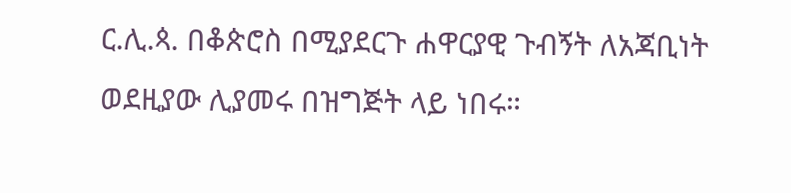ር.ሊ.ጳ. በቆጵሮስ በሚያደርጉ ሐዋርያዊ ጉብኝት ለአጃቢነት ወደዚያው ሊያመሩ በዝግጅት ላይ ነበሩ።